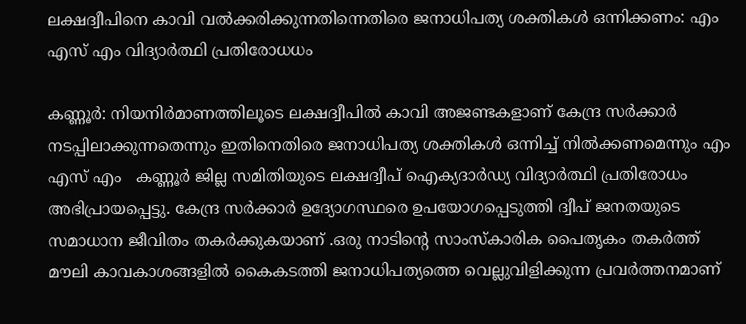ലക്ഷദ്വീപിനെ കാവി വൽക്കരിക്കുന്നതിന്നെതിരെ ജനാധിപത്യ ശക്തികൾ ഒന്നിക്കണം: എം എസ് എം വിദ്യാർത്ഥി പ്രതിരോധധം

കണ്ണൂർ: നിയനിർമാണത്തിലൂടെ ലക്ഷദ്വീപിൽ കാവി അജണ്ടകളാണ് കേന്ദ്ര സർക്കാർ നടപ്പിലാക്കുന്നതെന്നും ഇതിനെതിരെ ജനാധിപത്യ ശക്തികൾ ഒന്നിച്ച് നിൽക്കണമെന്നും എം എസ് എം   കണ്ണൂർ ജില്ല സമിതിയുടെ ലക്ഷദ്വീപ് ഐക്യദാർഡ്യ വിദ്യാർത്ഥി പ്രതിരോധം അഭിപ്രായപ്പെട്ടു. കേന്ദ്ര സർക്കാർ ഉദ്യോഗസ്ഥരെ ഉപയോഗപ്പെടുത്തി ദ്വീപ് ജനതയുടെ സമാധാന ജീവിതം തകർക്കുകയാണ് .ഒരു നാടിൻ്റെ സാംസ്കാരിക പൈതൃകം തകർത്ത് മൗലി കാവകാശങ്ങളിൽ കൈകടത്തി ജനാധിപത്യത്തെ വെല്ലുവിളിക്കുന്ന പ്രവർത്തനമാണ്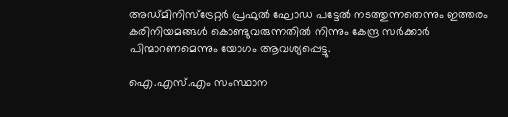അഡ്മിനിസ്ട്രേറ്റർ പ്രഫുൽ ഘോഡ പട്ടേൽ നടത്തുന്നതെന്നും ഇത്തരം കരിനിയമങ്ങൾ കൊണ്ടുവരുന്നതിൽ നിന്നും കേന്ദ്ര സർക്കാർ പിന്മാറണമെന്നും യോഗം ആവശ്യപ്പെട്ടു.

ഐ.എസ്.എം സംസ്ഥാന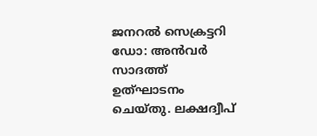ജനറൽ സെക്രട്ടറി ഡോ: അൻവർ സാദത്ത് ഉത്ഘാടനം ചെയ്തു. ലക്ഷദ്വീപ്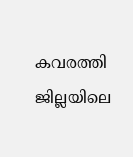കവരത്തി ജില്ലയിലെ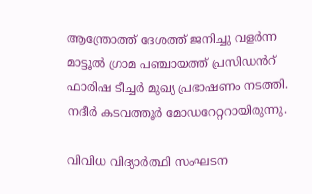ആന്ത്രോത്ത് ദേശത്ത് ജനിച്ചു വളർന്ന മാട്ടൂൽ ഗ്രാമ പഞ്ചായത്ത് പ്രസിഡൻറ് ഫാരിഷ ടീച്ചർ മുഖ്യ പ്രഭാഷണം നടത്തി. നദീർ കടവത്തൂർ മോഡറേറ്ററായിരുന്നു.

വിവിധ വിദ്യാർത്ഥി സംഘടന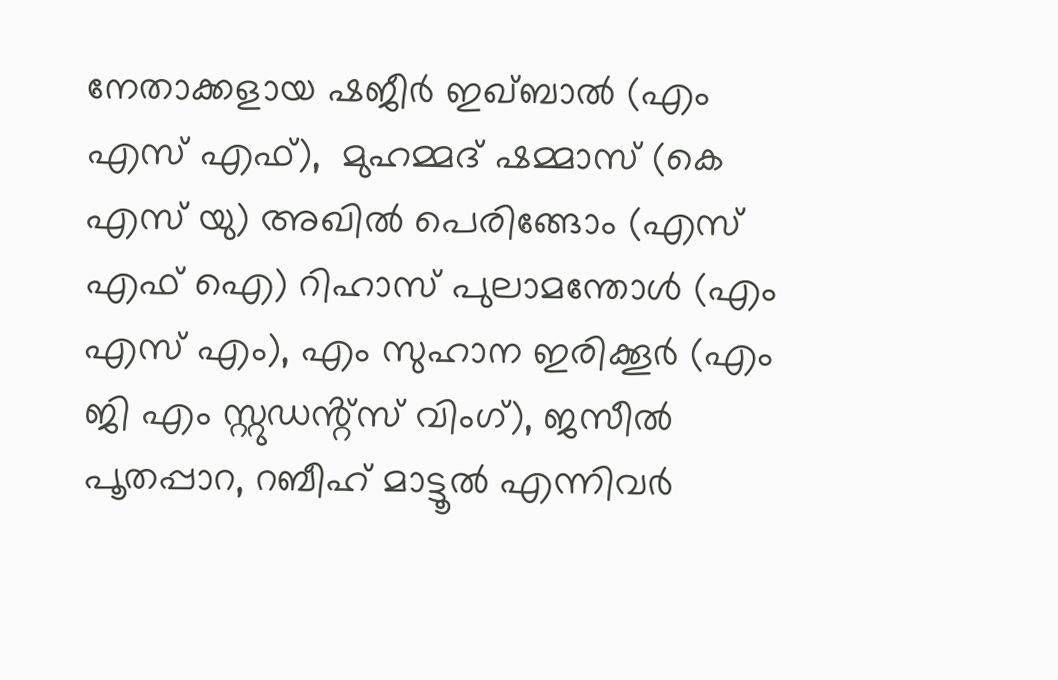നേതാക്കളായ ഷജീർ ഇഖ്ബാൽ (എം എസ് എഫ്),  മുഹമ്മദ് ഷമ്മാസ് (കെ എസ് യു) അഖിൽ പെരിങ്ങോം (എസ്  എഫ് ഐ) റിഹാസ് പുലാമന്തോൾ (എം എസ് എം), എം സുഹാന ഇരിക്കൂർ (എം  ജി എം സ്റ്റുഡൻ്റ്സ് വിംഗ്), ജസീൽ പൂതപ്പാറ, റബീഹ് മാട്ടൂൽ എന്നിവർ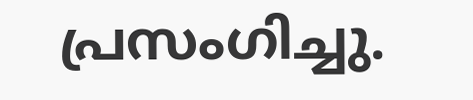പ്രസംഗിച്ചു.